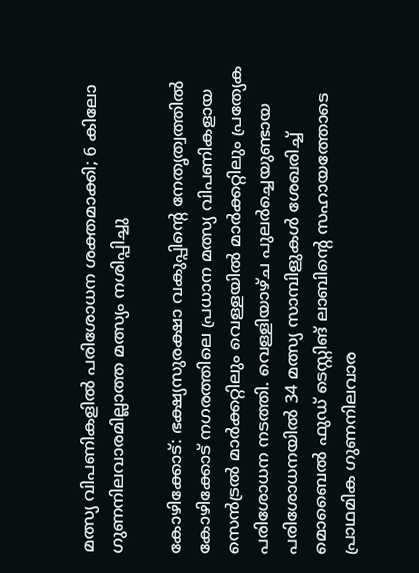മത്സ്യ വിപണികളിൽ പരിശോധന ശക്തമാക്കി; 6 കിലോ ഗുണനിലവാരമില്ലാത്ത മത്സ്യം നശിപ്പിച്ചു

കോഴിക്കോട്: ഭക്ഷ്യസുരക്ഷാ വകുപ്പിന്റെ നേതൃത്വത്തിൽ കോഴിക്കോട് നഗരത്തിലെ പ്രധാന മത്സ്യ വിപണികളായ സെൻട്രൽ മാർക്കറ്റിലും വെള്ളയിൽ മാർക്കറ്റിലും പ്രത്യേക പരിശോധന നടത്തി. വെള്ളിയാഴ്ച പുലർച്ചെയുണ്ടായ പരിശോധനയിൽ 34 മത്സ്യ സാമ്പിളുകൾ ശേഖരിച്ച് മൊബൈൽ ഫുഡ് ടെസ്റ്റിങ് ലാബിന്റെ സഹായത്തോടെ പ്രാഥമിക ഗുണനിലവാര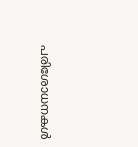പരിശോധനകൾ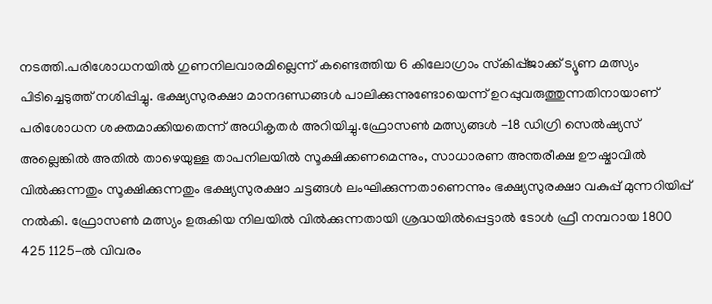നടത്തി.പരിശോധനയിൽ ഗുണനിലവാരമില്ലെന്ന് കണ്ടെത്തിയ 6 കിലോഗ്രാം സ്‌കിപ്പ്ജാക്ക് ട്യൂണ മത്സ്യം പിടിച്ചെടുത്ത് നശിപ്പിച്ചു. ഭക്ഷ്യസുരക്ഷാ മാനദണ്ഡങ്ങൾ പാലിക്കുന്നുണ്ടോയെന്ന് ഉറപ്പുവരുത്തുന്നതിനായാണ് പരിശോധന ശക്തമാക്കിയതെന്ന് അധികൃതർ അറിയിച്ചു.ഫ്രോസൺ മത്സ്യങ്ങൾ -18 ഡിഗ്രി സെൽഷ്യസ് അല്ലെങ്കിൽ അതിൽ താഴെയുള്ള താപനിലയിൽ സൂക്ഷിക്കണമെന്നും, സാധാരണ അന്തരീക്ഷ ഊഷ്മാവിൽ വിൽക്കുന്നതും സൂക്ഷിക്കുന്നതും ഭക്ഷ്യസുരക്ഷാ ചട്ടങ്ങൾ ലംഘിക്കുന്നതാണെന്നും ഭക്ഷ്യസുരക്ഷാ വകുപ്പ് മുന്നറിയിപ്പ് നൽകി. ഫ്രോസൺ മത്സ്യം ഉരുകിയ നിലയിൽ വിൽക്കുന്നതായി ശ്രദ്ധയിൽപ്പെട്ടാൽ ടോൾ ഫ്രീ നമ്പറായ 1800 425 1125-ൽ വിവരം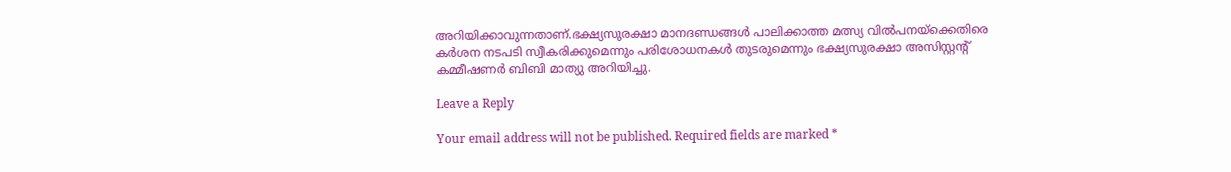അറിയിക്കാവുന്നതാണ്.ഭക്ഷ്യസുരക്ഷാ മാനദണ്ഡങ്ങൾ പാലിക്കാത്ത മത്സ്യ വിൽപനയ്‌ക്കെതിരെ കർശന നടപടി സ്വീകരിക്കുമെന്നും പരിശോധനകൾ തുടരുമെന്നും ഭക്ഷ്യസുരക്ഷാ അസിസ്റ്റന്റ് കമ്മീഷണർ ബിബി മാത്യു അറിയിച്ചു.

Leave a Reply

Your email address will not be published. Required fields are marked *